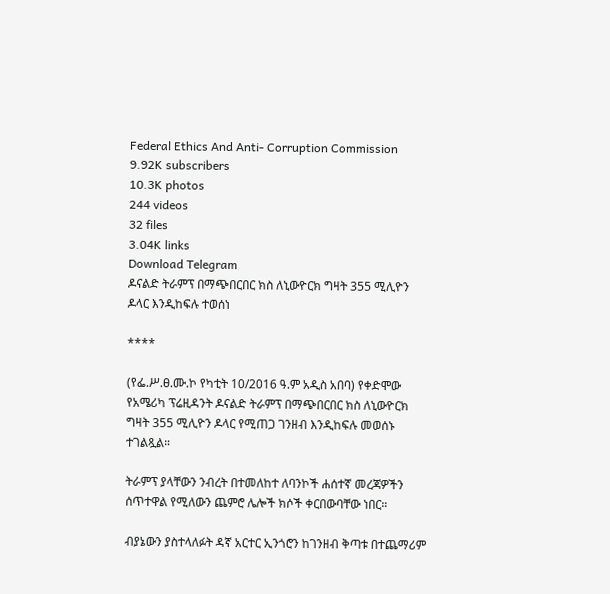Federal Ethics And Anti- Corruption Commission
9.92K subscribers
10.3K photos
244 videos
32 files
3.04K links
Download Telegram
ዶናልድ ትራምፕ በማጭበርበር ክስ ለኒውዮርክ ግዛት 355 ሚሊዮን ዶላር እንዲከፍሉ ተወሰነ

****

(የፌ.ሥ.ፀ.ሙ.ኮ የካቲት 10/2016 ዓ.ም አዲስ አበባ) የቀድሞው የአሜሪካ ፕሬዚዳንት ዶናልድ ትራምፕ በማጭበርበር ክስ ለኒውዮርክ ግዛት 355 ሚሊዮን ዶላር የሚጠጋ ገንዘብ እንዲከፍሉ መወሰኑ ተገልጿል።

ትራምፕ ያላቸውን ንብረት በተመለከተ ለባንኮች ሐሰተኛ መረጃዎችን ሰጥተዋል የሚለውን ጨምሮ ሌሎች ክሶች ቀርበውባቸው ነበር።

ብያኔውን ያስተላለፉት ዳኛ አርተር ኢንጎሮን ከገንዘብ ቅጣቱ በተጨማሪም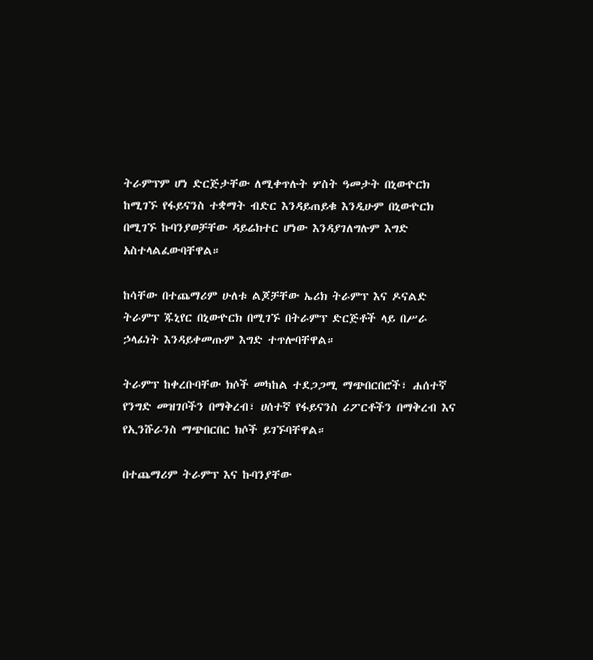ትራምፕም ሆነ ድርጅታቸው ለሚቀጥሉት ሦስት ዓመታት በኒውዮርክ ከሚገኙ የፋይናንስ ተቋማት ብድር እንዳይጠይቁ እንዲሁም በኒውዮርክ በሚገኙ ኩባንያወቻቸው ዳይሬክተር ሆነው እንዳያገለግሉም እግድ አስተላልፈውባቸዋል።

ከሳቸው በተጨማሪም ሁለቱ ልጆቻቸው ኤሪክ ትራምፕ እና ዶናልድ ትራምፕ ጁኒየር በኒውዮርክ በሚገኙ በትራምፕ ድርጅቶች ላይ በሥራ ኃላፊነት እንዳይቀመጡም እግድ ተጥሎባቸዋል።

ትራምፕ ከቀረቡባቸው ክሶች መካከል ተደጋጋሚ ማጭበርበሮች፣ ሐሰተኛ የንግድ መዝገቦችን በማቅረብ፣ ሀሰተኛ የፋይናንስ ሪፖርቶችን በማቅረብ እና የኢንሹራንስ ማጭበርበር ክሶች ይገኙባቸዋል።

በተጨማሪም ትራምፕ እና ኩባንያቸው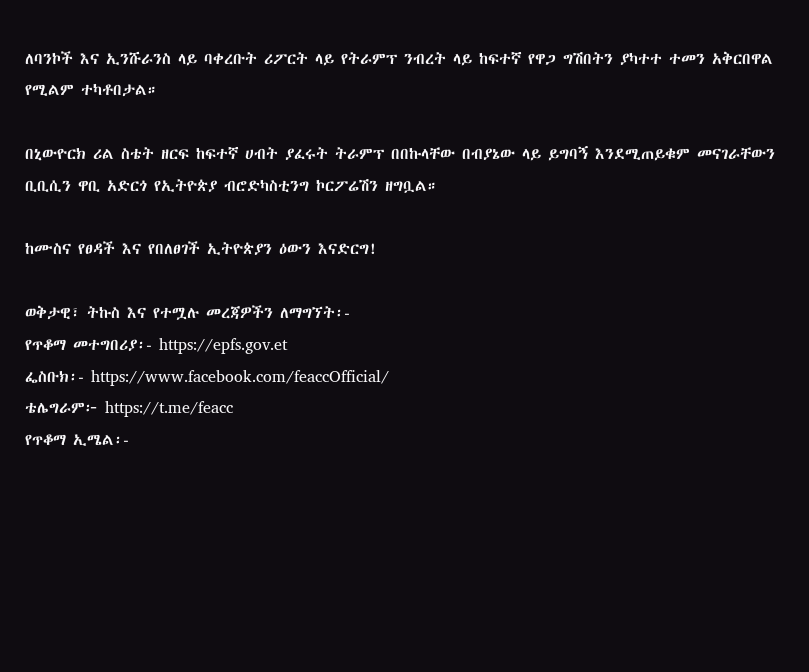ለባንኮች እና ኢንሹራንስ ላይ ባቀረቡት ሪፖርት ላይ የትራምፕ ንብረት ላይ ከፍተኛ የዋጋ ግሽበትን ያካተተ ተመን አቅርበዋል የሚልም ተካቶበታል።

በኒውዮርክ ሪል ስቴት ዘርፍ ከፍተኛ ሀብት ያፈሩት ትራምፕ በበኩላቸው በብያኔው ላይ ይግባኝ እንደሚጠይቁም መናገራቸውን ቢቢሲን ዋቢ አድርጎ የኢትዮጵያ ብሮድካስቲንግ ኮርፖሬሽን ዘግቧል።

ከሙስና የፀዳች እና የበለፀገች ኢትዮጵያን ዕውን እናድርግ!

ወቅታዊ፣ ትኩስ እና የተሟሉ መረጃዎችን ለማግኘት፡-
የጥቆማ መተግበሪያ፡- https://epfs.gov.et
ፌስቡክ፡- https://www.facebook.com/feaccOfficial/
ቴሌግራም፦ https://t.me/feacc
የጥቆማ ኢሜል፡-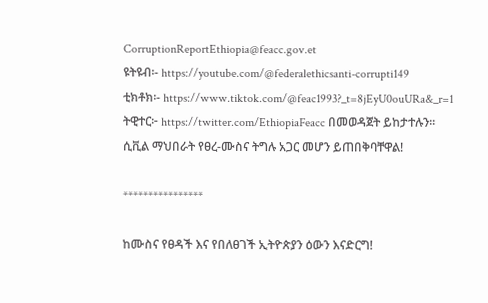CorruptionReportEthiopia@feacc.gov.et
ዩትዩብ፡- https://youtube.com/@federalethicsanti-corrupti149
ቲክቶክ፡- https://www.tiktok.com/@feac1993?_t=8jEyU0ouURa&_r=1
ትዊተር፦ https://twitter.com/EthiopiaFeacc በመወዳጀት ይከታተሉን፡፡
ሲቪል ማህበራት የፀረ-ሙስና ትግሉ አጋር መሆን ይጠበቅባቸዋል!

****************

ከሙስና የፀዳች እና የበለፀገች ኢትዮጵያን ዕውን እናድርግ!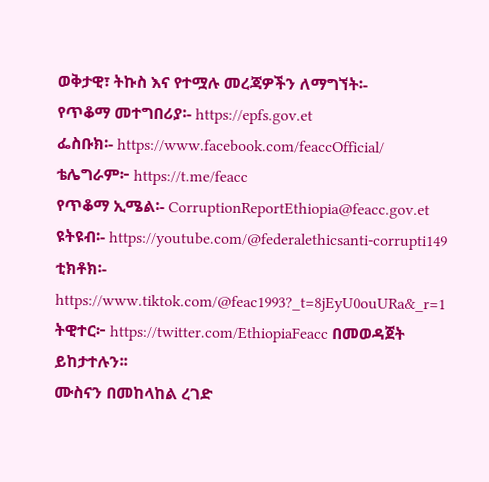ወቅታዊ፣ ትኩስ እና የተሟሉ መረጃዎችን ለማግኘት፡-
የጥቆማ መተግበሪያ፡- https://epfs.gov.et
ፌስቡክ፡- https://www.facebook.com/feaccOfficial/
ቴሌግራም፦ https://t.me/feacc
የጥቆማ ኢሜል፡- CorruptionReportEthiopia@feacc.gov.et
ዩትዩብ፡- https://youtube.com/@federalethicsanti-corrupti149
ቲክቶክ፡- https://www.tiktok.com/@feac1993?_t=8jEyU0ouURa&_r=1
ትዊተር፦ https://twitter.com/EthiopiaFeacc በመወዳጀት ይከታተሉን፡፡
ሙስናን በመከላከል ረገድ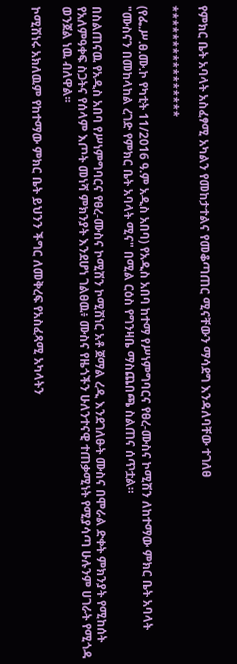የምክር ቤት አባላት አስፈፃሚ አካልን የመከታተልና የመቆጣጠር ሚናቸውን ማሳደግ እንዳለባቸው ተገለፀ

****************

(የፌ.ሥ.ፀ.ሙ.ኮ የካቲት 11/2016 ዓ.ም አዲስ አበባ) የአዲስ አበባ ከተማ የሥነምግባርና የፀረ-ሙስና ኮሚሽን ለከተማው ምክር ቤት አባላት "ሙስናን በመከላከል ረገድ የምክር ቤት አባላት ሚና" በሚል ርዕስ የግንዛቤ ማስጨበጫ ስልጠና ሰጥቷል።

በስልጠናዉ የአዲስ አበባ የሥነምግባርና የፀረ-ሙስና ኮሚሽን ኮሚሽነር አቶ ጀማል ረዲ እንደገለፁት ሙስና በሞራል ድቀት ምክንያት የሚከሰት የአለምዓቀፍ ስጋትና የሰላም እጦት መነሻ ምክንያት እንደሆነ ገልፀዉ፥ ሙስና የዜጎችን ሁለንተናዊ ተጠቃሚነት የሚያሳጣ ሁሉንም ሀገራት የሚጎዳ ወንጀል ነዉ ብለዋል፡፡

ኮሚሽነሩ አክለዉም የከተማው ምክር ቤት ይህንን ችግር ለመቅረፍ የአስፈጻሚ አካላትን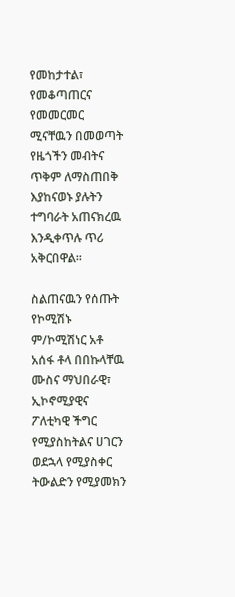የመከታተል፣ የመቆጣጠርና የመመርመር ሚናቸዉን በመወጣት የዜጎችን መብትና ጥቅም ለማስጠበቅ እያከናወኑ ያሉትን ተግባራት አጠናክረዉ እንዲቀጥሉ ጥሪ አቅርበዋል፡፡

ስልጠናዉን የሰጡት የኮሚሽኑ ም/ኮሚሽነር አቶ አሰፋ ቶላ በበኩላቸዉ ሙስና ማህበራዊ፣ ኢኮኖሚያዊና ፖለቲካዊ ችግር የሚያስከትልና ሀገርን ወደኋላ የሚያስቀር ትውልድን የሚያመክን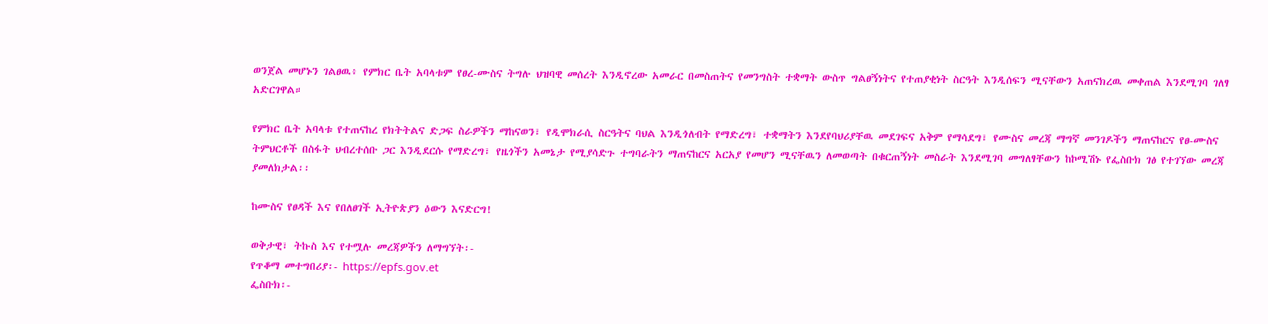ወንጀል መሆኑን ገልፀዉ፥ የምክር ቤት አባላቱም የፀረ-ሙስና ትግሉ ህዝባዊ መሰረት እንዲኖረው አመራር በመስጠትና የመንግስት ተቋማት ውስጥ ግልፀኝነትና የተጠያቂነት ስርዓት እንዲሰፍን ሚናቸውን አጠናክረዉ መቀጠል እንደሚገባ ገለፃ አድርገዋል።

የምክር ቤት አባላቱ የተጠናከረ የክትትልና ድጋፍ ስራዎችን ማከናወን፣ የዲሞክራሲ ስርዓትና ባህል እንዲጎለብት የማድረግ፣ ተቋማትን እንደየባህሪያቸዉ መደገፍና አቅም የማሳደግ፣ የሙስና መረጃ ማግኛ መንገዶችን ማጠናከርና የፀ-ሙስና ትምህርቶች በስፋት ህብረተሰቡ ጋር እንዲደርሱ የማድረግ፣ የዜጎችን አመኔታ የሚያሳድጉ ተግባራትን ማጠናከርና አርአያ የመሆን ሚናቸዉን ለመወጣት በቁርጠኝነት መስራት እንደሚገባ መግለፃቸውን ከኮሚሽኑ የፌስቡክ ገፅ የተገኘው መረጃ ያመለክታል፡፡

ከሙስና የፀዳች እና የበለፀገች ኢትዮጵያን ዕውን እናድርግ!

ወቅታዊ፣ ትኩስ እና የተሟሉ መረጃዎችን ለማግኘት፡-
የጥቆማ መተግበሪያ፡- https://epfs.gov.et
ፌስቡክ፡-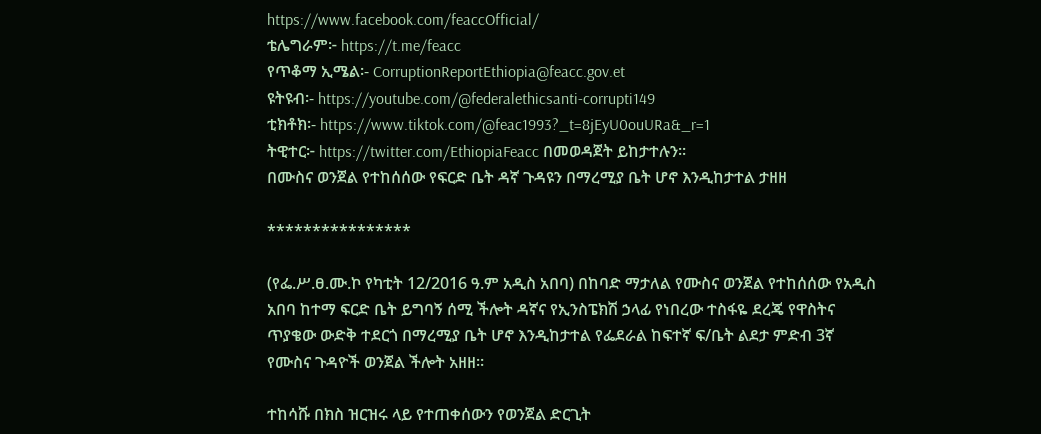https://www.facebook.com/feaccOfficial/
ቴሌግራም፦ https://t.me/feacc
የጥቆማ ኢሜል፡- CorruptionReportEthiopia@feacc.gov.et
ዩትዩብ፡- https://youtube.com/@federalethicsanti-corrupti149
ቲክቶክ፡- https://www.tiktok.com/@feac1993?_t=8jEyU0ouURa&_r=1
ትዊተር፦ https://twitter.com/EthiopiaFeacc በመወዳጀት ይከታተሉን፡፡
በሙስና ወንጀል የተከሰሰው የፍርድ ቤት ዳኛ ጉዳዩን በማረሚያ ቤት ሆኖ እንዲከታተል ታዘዘ

****************

(የፌ.ሥ.ፀ.ሙ.ኮ የካቲት 12/2016 ዓ.ም አዲስ አበባ) በከባድ ማታለል የሙስና ወንጀል የተከሰሰው የአዲስ አበባ ከተማ ፍርድ ቤት ይግባኝ ሰሚ ችሎት ዳኛና የኢንስፔክሽ ኃላፊ የነበረው ተስፋዬ ደረጄ የዋስትና ጥያቄው ውድቅ ተደርጎ በማረሚያ ቤት ሆኖ እንዲከታተል የፌደራል ከፍተኛ ፍ/ቤት ልደታ ምድብ 3ኛ የሙስና ጉዳዮች ወንጀል ችሎት አዘዘ።

ተከሳሹ በክስ ዝርዝሩ ላይ የተጠቀሰውን የወንጀል ድርጊት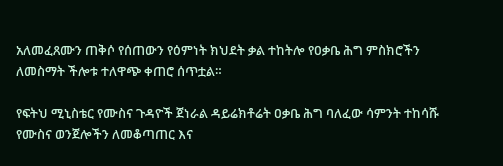አለመፈጸሙን ጠቅሶ የሰጠውን የዕምነት ክህደት ቃል ተከትሎ የዐቃቤ ሕግ ምስክሮችን ለመስማት ችሎቱ ተለዋጭ ቀጠሮ ሰጥቷል።

የፍትህ ሚኒስቴር የሙስና ጉዳዮች ጀነራል ዳይሬክቶሬት ዐቃቤ ሕግ ባለፈው ሳምንት ተከሳሹ የሙስና ወንጀሎችን ለመቆጣጠር እና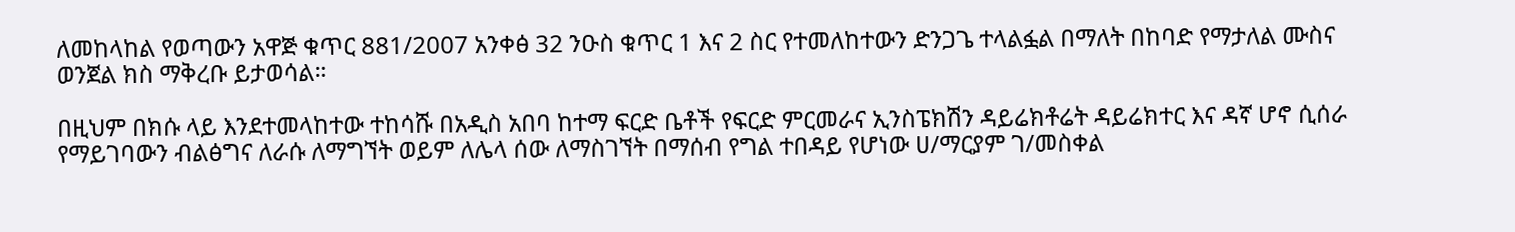ለመከላከል የወጣውን አዋጅ ቁጥር 881/2007 አንቀፅ 32 ንዑስ ቁጥር 1 እና 2 ስር የተመለከተውን ድንጋጌ ተላልፏል በማለት በከባድ የማታለል ሙስና ወንጀል ክስ ማቅረቡ ይታወሳል።

በዚህም በክሱ ላይ እንደተመላከተው ተከሳሹ በአዲስ አበባ ከተማ ፍርድ ቤቶች የፍርድ ምርመራና ኢንስፔክሽን ዳይሬክቶሬት ዳይሬክተር እና ዳኛ ሆኖ ሲሰራ የማይገባውን ብልፅግና ለራሱ ለማግኘት ወይም ለሌላ ሰው ለማስገኘት በማሰብ የግል ተበዳይ የሆነው ሀ/ማርያም ገ/መስቀል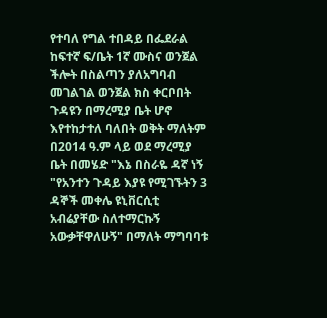የተባለ የግል ተበዳይ በፌደራል ከፍተኛ ፍ/ቤት 1ኛ ሙስና ወንጀል ችሎት በስልጣን ያለአግባብ መገልገል ወንጀል ክስ ቀርቦበት ጉዳዩን በማረሚያ ቤት ሆኖ እየተከታተለ ባለበት ወቅት ማለትም በ2014 ዓ.ም ላይ ወደ ማረሚያ ቤት በመሄድ "እኔ በስራዬ ዳኛ ነኝ "የአንተን ጉዳይ እያዩ የሚገኙትን 3 ዳኞች መቀሌ ዩኒቨርሲቲ አብሬያቸው ስለተማርኩኝ አውቃቸዋለሁኝ" በማለት ማግባባቱ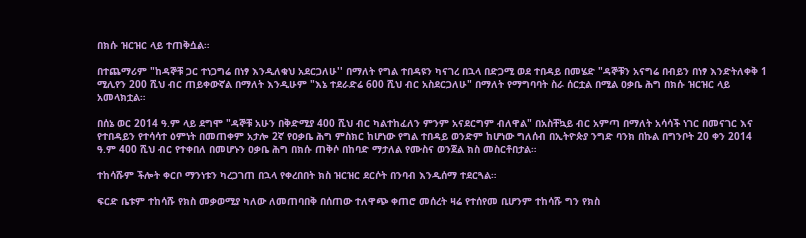በክሱ ዝርዝር ላይ ተጠቅሷል።

በተጨማሪም "ከዳኞቹ ጋር ተነጋግሬ በነፃ እንዲለቁህ አደርጋለሁ'' በማለት የግል ተበዳዩን ካናገረ በኋላ በድጋሚ ወደ ተበዳይ በመሄድ "ዳኞቹን አናግሬ በብይን በነፃ እንድትለቀቅ 1 ሚሊየን 200 ሺህ ብር ጠይቀውኛል በማለት እንዲሁም "እኔ ተደራድሬ 600 ሺህ ብር አስደርጋለሁ" በማለት የማግባባት ስራ ሰርቷል በሚል ዐቃቤ ሕግ በክሱ ዝርዝር ላይ አመላክቷል።

በሰኔ ወር 2014 ዓ.ም ላይ ደግሞ "ዳኞቹ አሁን በቅድሚያ 400 ሺህ ብር ካልተከፈለን ምንም አናደርግም ብለዋል" በአስቸኳይ ብር አምጣ በማለት አሳሳች ነገር በመናገር እና የተበዳይን የተሳሳተ ዕምነት በመጠቀም አታሎ 2ኛ የዐቃቤ ሕግ ምስክር ከሆነው የግል ተበዳይ ወንድም ከሆነው ግለሰብ በኢትዮጵያ ንግድ ባንክ በኩል በግንቦት 20 ቀን 2014 ዓ.ም 400 ሺህ ብር የተቀበለ በመሆኑን ዐቃቤ ሕግ በክሱ ጠቅሶ በከባድ ማታለል የሙስና ወንጀል ክስ መስርቶበታል።

ተከሳሹም ችሎት ቀርቦ ማንነቱን ካረጋገጠ በኋላ የቀረበበት ክስ ዝርዝር ደርሶት በንባብ እንዲሰማ ተደርጓል።

ፍርድ ቤቱም ተከሳሹ የክስ መቃወሚያ ካለው ለመጠባበቅ በሰጠው ተለዋጭ ቀጠሮ መሰረት ዛሬ የተሰየመ ቢሆንም ተከሳሹ ግን የክስ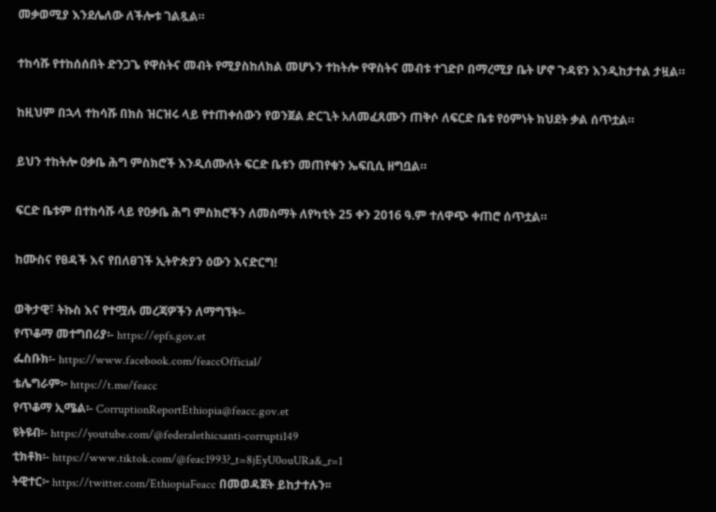መቃወሚያ እንደሌለው ለችሎቱ ገልጿል።

ተከሳሹ የተከሰሰበት ድንጋጌ የዋስትና መብት የሚያስከለክል መሆኑን ተከትሎ የዋስትና መብቱ ተገድቦ በማረሚያ ቤት ሆኖ ጉዳዩን እንዲከታተል ታዟል።

ከዚህም በኋላ ተከሳሹ በክስ ዝርዝሩ ላይ የተጠቀሰውን የወንጀል ድርጊት አለመፈጸሙን ጠቅሶ ለፍርድ ቤቱ የዕምነት ክህደት ቃል ሰጥቷል።

ይህን ተከትሎ ዐቃቤ ሕግ ምስክሮች እንዲሰሙለት ፍርድ ቤቱን መጠየቁን ኤፍቢሲ ዘግቧል።

ፍርድ ቤቱም በተከሳሹ ላይ የዐቃቤ ሕግ ምስክሮችን ለመስማት ለየካቲት 25 ቀን 2016 ዓ.ም ተለዋጭ ቀጠሮ ሰጥቷል።

ከሙስና የፀዳች እና የበለፀገች ኢትዮጵያን ዕውን እናድርግ!

ወቅታዊ፣ ትኩስ እና የተሟሉ መረጃዎችን ለማግኘት፡-
የጥቆማ መተግበሪያ፡- https://epfs.gov.et
ፌስቡክ፡- https://www.facebook.com/feaccOfficial/
ቴሌግራም፦ https://t.me/feacc
የጥቆማ ኢሜል፡- CorruptionReportEthiopia@feacc.gov.et
ዩትዩብ፡- https://youtube.com/@federalethicsanti-corrupti149
ቲክቶክ፡- https://www.tiktok.com/@feac1993?_t=8jEyU0ouURa&_r=1
ትዊተር፦ https://twitter.com/EthiopiaFeacc በመወዳጀት ይከታተሉን፡፡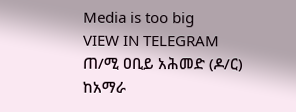Media is too big
VIEW IN TELEGRAM
ጠ/ሚ ዐቢይ አሕመድ (ዶ/ር) ከአማራ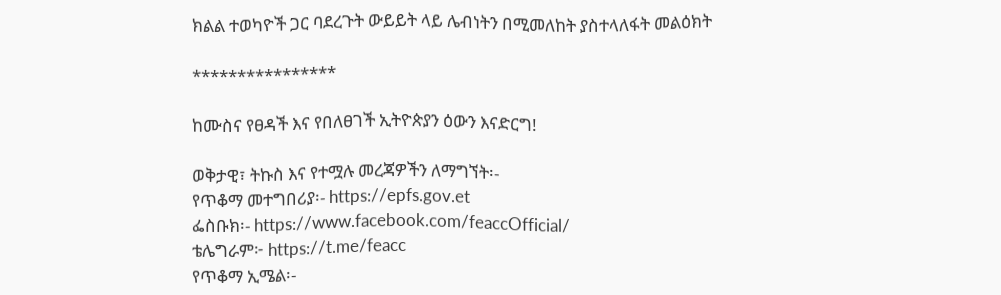ክልል ተወካዮች ጋር ባደረጉት ውይይት ላይ ሌብነትን በሚመለከት ያስተላለፋት መልዕክት

****************

ከሙስና የፀዳች እና የበለፀገች ኢትዮጵያን ዕውን እናድርግ!

ወቅታዊ፣ ትኩስ እና የተሟሉ መረጃዎችን ለማግኘት፡-
የጥቆማ መተግበሪያ፡- https://epfs.gov.et
ፌስቡክ፡- https://www.facebook.com/feaccOfficial/
ቴሌግራም፦ https://t.me/feacc
የጥቆማ ኢሜል፡-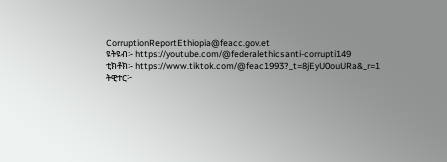CorruptionReportEthiopia@feacc.gov.et
ዩትዩብ፡- https://youtube.com/@federalethicsanti-corrupti149
ቲክቶክ፡- https://www.tiktok.com/@feac1993?_t=8jEyU0ouURa&_r=1
ትዊተር፦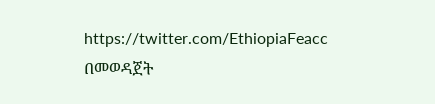https://twitter.com/EthiopiaFeacc በመወዳጀት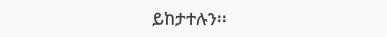ይከታተሉን፡፡